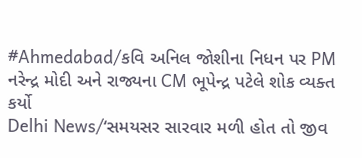#Ahmedabad/કવિ અનિલ જોશીના નિધન પર PM નરેન્દ્ર મોદી અને રાજ્યના CM ભૂપેન્દ્ર પટેલે શોક વ્યક્ત કર્યો
Delhi News/‘સમયસર સારવાર મળી હોત તો જીવ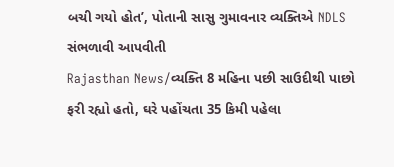બચી ગયો હોત’, પોતાની સાસુ ગુમાવનાર વ્યક્તિએ NDLS સંભળાવી આપવીતી
Rajasthan News/વ્યક્તિ 8 મહિના પછી સાઉદીથી પાછો ફરી રહ્યો હતો, ઘરે પહોંચતા 35 કિમી પહેલા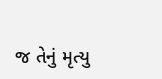જ તેનું મૃત્યુ